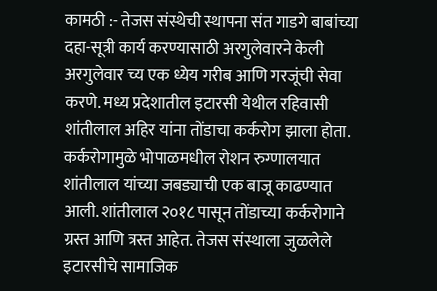कामठी :- तेजस संस्थेची स्थापना संत गाडगे बाबांच्या दहा-सूत्री कार्य करण्यासाठी अरगुलेवारने केली अरगुलेवार च्य एक ध्येय गरीब आणि गरजूंची सेवा करणे. मध्य प्रदेशातील इटारसी येथील रहिवासी शांतीलाल अहिर यांना तोंडाचा कर्करोग झाला होता. कर्करोगामुळे भोपाळमधील रोशन रुग्णालयात शांतीलाल यांच्या जबड्याची एक बाजू काढण्यात आली. शांतीलाल २०१८ पासून तोंडाच्या कर्करोगाने ग्रस्त आणि त्रस्त आहेत. तेजस संस्थाला जुळलेले इटारसीचे सामाजिक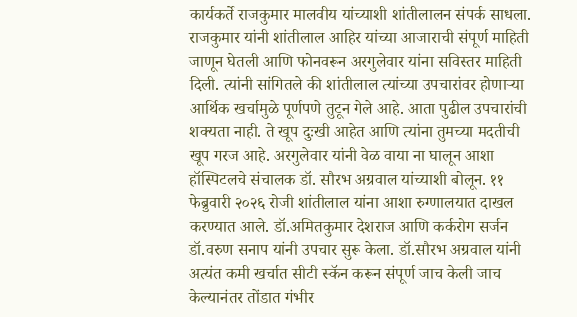कार्यकर्ते राजकुमार मालवीय यांच्याशी शांतीलालन संपर्क साधला. राजकुमार यांनी शांतीलाल आहिर यांच्या आजाराची संपूर्ण माहिती जाणून घेतली आणि फोनवरून अरगुलेवार यांना सविस्तर माहिती दिली. त्यांनी सांगितले की शांतीलाल त्यांच्या उपचारांवर होणाऱ्या आर्थिक खर्चामुळे पूर्णपणे तुटून गेले आहे. आता पुढील उपचारांची शक्यता नाही. ते खूप दुःखी आहेत आणि त्यांना तुमच्या मदतीची खूप गरज आहे. अरगुलेवार यांनी वेळ वाया ना घालून आशा हॉस्पिटलचे संचालक डॉ. सौरभ अग्रवाल यांच्याशी बोलून. ११ फेब्रुवारी २०२६ रोजी शांतीलाल यांना आशा रुग्णालयात दाखल करण्यात आले. डॉ.अमितकुमार देशराज आणि कर्करोग सर्जन डॉ.वरुण सनाप यांनी उपचार सुरू केला. डॉ.सौरभ अग्रवाल यांनी अत्यंत कमी खर्चात सीटी स्कॅन करून संपूर्ण जाच केली जाच केल्यानंतर तोंडात गंभीर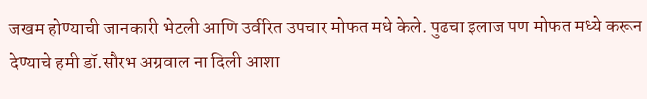जखम होण्याची जानकारी भेटली आणि उर्वरित उपचार मोफत मधे केले. पुढचा इलाज पण मोफत मध्ये करून देण्याचे हमी डॉ.सौरभ अग्रवाल ना दिली आशा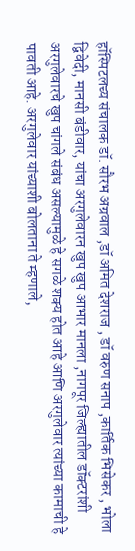हॉस्पिटलच्य संचालक डॉ. सौरभ अग्रवाल ,डॉ अमित देशराज , डॉ वरुण सनाप ,कार्तिक भिसेकर , भोला द्विवेदी, मानसी बंडीवार, यांचा अरगुलेवारन खुप खुप आभार मानला ,नागपूर जिल्ह्यातील डॉक्टरांशी अरगुलेवारचे खुप चांगले संबंध असल्यामुळे हे सगळे शक्य होत आहे आणि अरगुलेवार त्यांच्या कामाची हे पावती आहे. अरगुलेवार यांच्याशी बोलताना ते म्हणाले,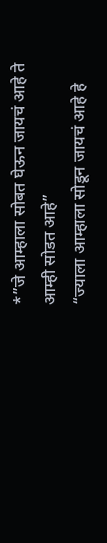*”जे आम्हाला सोबत घेऊन जायचं आहे ते आम्ही सोडत आहे”
“ज्याला आम्हाला सोडून जायचं आहे हे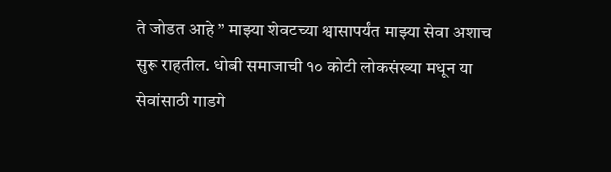ते जोडत आहे ” माझ्या शेवटच्या श्वासापर्यंत माझ्या सेवा अशाच सुरू राहतील. धोबी समाजाची १० कोटी लोकसंख्या मधून या सेवांसाठी गाडगे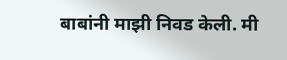बाबांनी माझी निवड केली. मी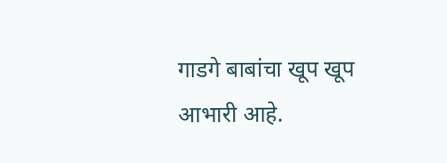गाडगे बाबांचा खूप खूप आभारी आहे.